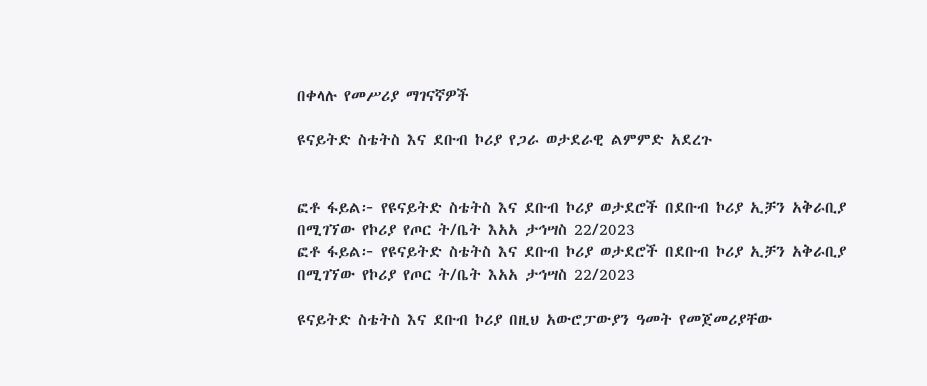በቀላሉ የመሥሪያ ማገናኛዎች

ዩናይትድ ስቴትስ እና ደቡብ ኮሪያ የጋራ ወታደራዊ ልምምድ አደረጉ


ፎቶ ፋይል፦ የዩናይትድ ስቴትስ እና ደቡብ ኮሪያ ወታደሮች በደቡብ ኮሪያ ኢቻን አቅራቢያ በሚገኘው የኮሪያ የጦር ት/ቤት እአአ ታኅሣስ 22/2023
ፎቶ ፋይል፦ የዩናይትድ ስቴትስ እና ደቡብ ኮሪያ ወታደሮች በደቡብ ኮሪያ ኢቻን አቅራቢያ በሚገኘው የኮሪያ የጦር ት/ቤት እአአ ታኅሣስ 22/2023

ዩናይትድ ስቴትስ እና ደቡብ ኮሪያ በዚህ አውሮፓውያን ዓመት የመጀመሪያቸው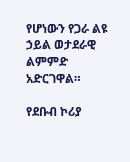የሆነውን የጋራ ልዩ ኃይል ወታደራዊ ልምምድ አድርገዋል።

የደቡብ ኮሪያ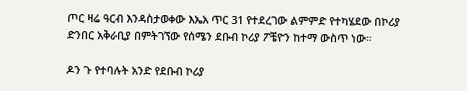ጦር ዛሬ ዓርብ እንዳስታወቀው እኤአ ጥር 31 የተደረገው ልምምድ የተካሄደው በኮሪያ ድንበር አቅራቢያ በምትገኘው የሰሜን ደቡብ ኮሪያ ፖቼዮን ከተማ ውስጥ ነው።

ዶን ጉ የተባሉት አንድ የደቡብ ኮሪያ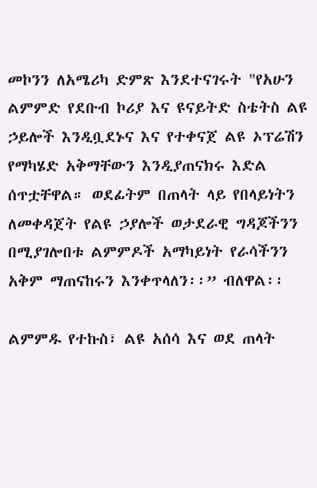መኮንን ለአሜሪካ ድምጽ እንደተናገሩት "የአሁን ልምምድ የደቡብ ኮሪያ እና ዩናይትድ ስቴትስ ልዩ ኃይሎች እንዲቧደኑና እና የተቀናጀ ልዩ ኦፕሬሽን የማካሄድ አቅማቸውን እንዲያጠናክሩ እድል ሰጥቷቸዋል። ወደፊትም በጠላት ላይ የበላይነትን ለመቀዳጀት የልዩ ኃያሎች ወታደራዊ ግዳጆችንን በሚያገሎበቱ ልምምዶች አማካይነት የራሳችንን አቅም ማጠናከሩን እንቀጥላለን፡፡” ብለዋል፡፡

ልምምዱ የተኩስ፣ ልዩ አሰሳ እና ወደ ጠላት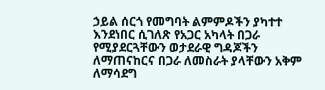ኃይል ሰርጎ የመግባት ልምምዶችን ያካተተ እንደነበር ሲገለጽ የአጋር አካላት በጋራ የሚያደርጓቸውን ወታደራዊ ግዳጆችን ለማጠናከርና በጋራ ለመስራት ያላቸውን አቅም ለማሳደግ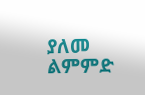ያለመ ልምምድ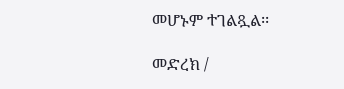መሆኑም ተገልጿል፡፡

መድረክ /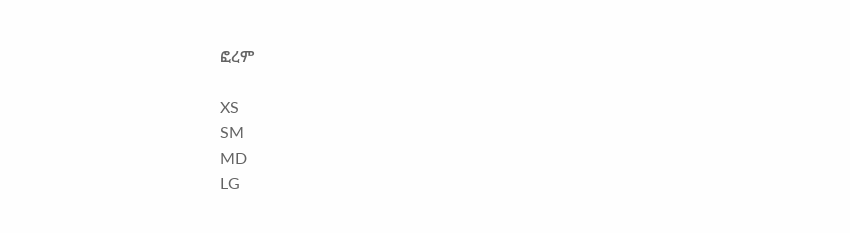ፎረም

XS
SM
MD
LG